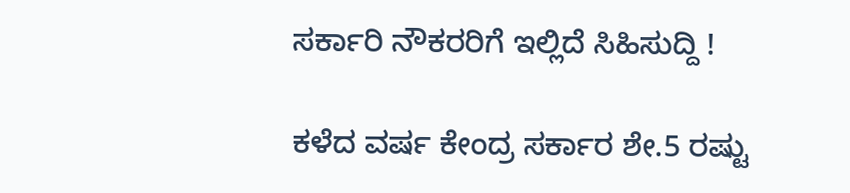ಸರ್ಕಾರಿ ನೌಕರರಿಗೆ ಇಲ್ಲಿದೆ ಸಿಹಿಸುದ್ದಿ !

ಕಳೆದ ವರ್ಷ ಕೇಂದ್ರ ಸರ್ಕಾರ ಶೇ.5 ರಷ್ಟು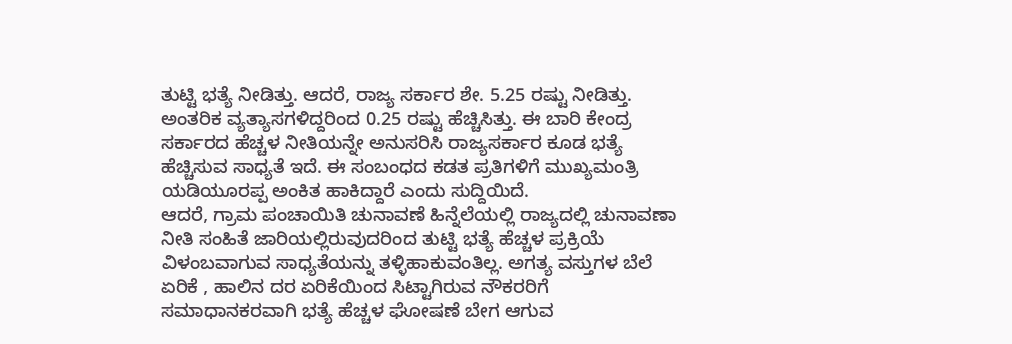ತುಟ್ಟಿ ಭತ್ಯೆ ನೀಡಿತ್ತು. ಆದರೆ, ರಾಜ್ಯ ಸರ್ಕಾರ ಶೇ. 5.25 ರಷ್ಟು ನೀಡಿತ್ತು. ಅಂತರಿಕ ವ್ಯತ್ಯಾಸಗಳಿದ್ದರಿಂದ 0.25 ರಷ್ಟು ಹೆಚ್ಚಿಸಿತ್ತು. ಈ ಬಾರಿ ಕೇಂದ್ರ ಸರ್ಕಾರದ ಹೆಚ್ಚಳ ನೀತಿಯನ್ನೇ ಅನುಸರಿಸಿ ರಾಜ್ಯಸರ್ಕಾರ ಕೂಡ ಭತ್ಯೆ ಹೆಚ್ಚಿಸುವ ಸಾಧ್ಯತೆ ಇದೆ. ಈ ಸಂಬಂಧದ ಕಡತ ಪ್ರತಿಗಳಿಗೆ ಮುಖ್ಯಮಂತ್ರಿ ಯಡಿಯೂರಪ್ಪ ಅಂಕಿತ ಹಾಕಿದ್ದಾರೆ ಎಂದು ಸುದ್ದಿಯಿದೆ.
ಆದರೆ, ಗ್ರಾಮ ಪಂಚಾಯಿತಿ ಚುನಾವಣೆ ಹಿನ್ನೆಲೆಯಲ್ಲಿ ರಾಜ್ಯದಲ್ಲಿ ಚುನಾವಣಾ ನೀತಿ ಸಂಹಿತೆ ಜಾರಿಯಲ್ಲಿರುವುದರಿಂದ ತುಟ್ಟಿ ಭತ್ಯೆ ಹೆಚ್ಚಳ ಪ್ರಕ್ರಿಯೆ ವಿಳಂಬವಾಗುವ ಸಾಧ್ಯತೆಯನ್ನು ತಳ್ಳಿಹಾಕುವಂತಿಲ್ಲ. ಅಗತ್ಯ ವಸ್ತುಗಳ ಬೆಲೆ ಏರಿಕೆ , ಹಾಲಿನ ದರ ಏರಿಕೆಯಿಂದ ಸಿಟ್ಟಾಗಿರುವ ನೌಕರರಿಗೆ ಸಮಾಧಾನಕರವಾಗಿ ಭತ್ಯೆ ಹೆಚ್ಚಳ ಘೋಷಣೆ ಬೇಗ ಆಗುವ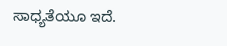ಸಾಧ್ಯತೆಯೂ ಇದೆ.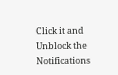Click it and Unblock the Notifications